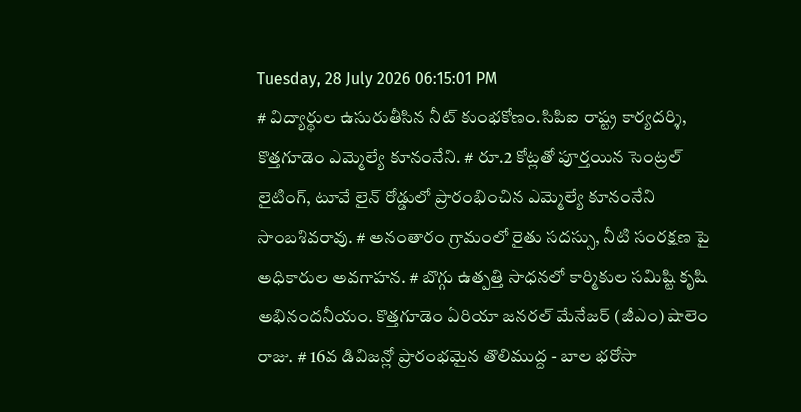Tuesday, 28 July 2026 06:15:01 PM
# విద్యార్థుల ఉసురుతీసిన నీట్ కుంభకోణం.సిపిఐ రాష్ట్ర కార్యదర్శి, కొత్తగూడెం ఎమ్మెల్యే కూనంనేని. # రూ.2 కోట్లతో పూర్తయిన సెంట్రల్ లైటింగ్, టూవే లైన్ రోడ్డులో ప్రారంభించిన ఎమ్మెల్యే కూనంనేని సాంబశివరావు. # అనంతారం గ్రామంలో రైతు సదస్సు, నీటి సంరక్షణ పై అధికారుల అవగాహన. # బొగ్గు ఉత్పత్తి సాధనలో కార్మికుల సమిష్టి కృషి అభినందనీయం. కొత్తగూడెం ఏరియా జనరల్ మేనేజర్ (జీఎం) షాలెం రాజు. # 16వ డివిజన్లో ప్రారంభమైన తొలిముద్ద - బాల భరోసా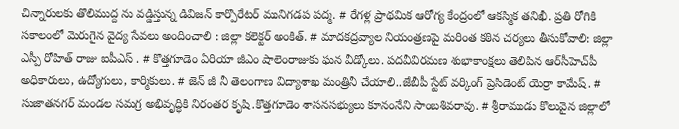చిన్నారులకు తొలిముద్ద ను వడ్డిస్తున్న డివిజన్ కార్పొరేటర్ మునిగడప పద్మ. # రేగళ్ల ప్రాథమిక ఆరోగ్య కేంద్రంలో ఆకస్మిక తనిఖీ. ప్రతి రోగికి సకాలంలో మెరుగైన వైద్య సేవలు అందించాలి : జిల్లా కలెక్టర్ అంకిత్. # మాదకద్రవ్యాల నియంత్రణపై మరింత కఠిన చర్యలు తీసుకోవాలి: జిల్లా ఎస్పీ రోహిత్ రాజు ఐపీఎస్ . # కొత్తగూడెం ఏరియా జీఎం షాలెంరాజుకు ఘన వీడ్కోలు. పదవీవిరమణ శుభాకాంక్షలు తెలిపిన ఆర్‌సీహెచ్‌పీ అధికారులు, ఉద్యోగులు, కార్మికులు. # జెన్ జీ నీ తెలంగాణ విద్యాశాఖ మంత్రినీ చేయాలి..జేబీపీ స్టేట్ వర్కింగ్ ప్రెసిడెంట్ యెర్రా కామేష్. # సుజాతనగర్ మండల సమగ్ర అభివృద్ధికి నిరంతర కృషి.కొత్తగూడెం శాసనసభ్యులు కూనంనేని సాంబశివరావు. # శ్రీరాముడు కొలువైన జిల్లాలో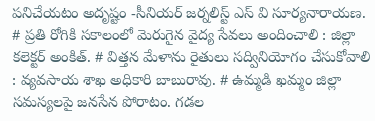పనిచేయటం అదృష్టం -సీనియర్ జర్నలిస్ట్ ఎస్ వి సూర్యనారాయణ. # ప్రతి రోగికి సకాలంలో మెరుగైన వైద్య సేవలు అందించాలి : జిల్లా కలెక్టర్ అంకిత్. # విత్తన మేళాను రైతులు సద్వినియోగం చేసుకోవాలి : వ్యవసాయ శాఖ అధికారి బాబురావు. # ఉమ్మడి ఖమ్మం జిల్లా సమస్యలపై జనసేన పోరాటం. గడల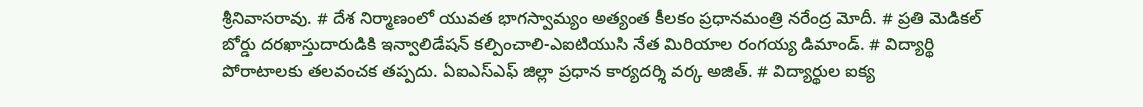శ్రీనివాసరావు. # దేశ నిర్మాణంలో యువత భాగస్వామ్యం అత్యంత కీలకం ప్రధానమంత్రి నరేంద్ర మోదీ. # ప్రతి మెడికల్ బోర్డు దరఖాస్తుదారుడికి ఇన్వాలిడేషన్ కల్పించాలి-ఎఐటియుసి నేత మిరియాల రంగయ్య డిమాండ్. # విద్యార్థి పోరాటాలకు తలవంచక తప్పదు. ఏఐఎస్ఎఫ్ జిల్లా ప్రధాన కార్యదర్శి వర్క అజిత్. # విద్యార్థుల ఐక్య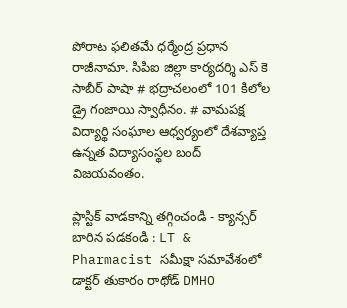పోరాట ఫలితమే ధర్మేంద్ర ప్రధాన రాజీనామా. సిపిఐ జిల్లా కార్యదర్శి ఎస్ కె సాబీర్ పాషా # భద్రాచలంలో 101 కిలోల డ్రై గంజాయి స్వాధీనం. # వామపక్ష విద్యార్థి సంఘాల ఆధ్వర్యంలో దేశవ్యాప్త ఉన్నత విద్యాసంస్థల బంద్ విజయవంతం.

ప్లాస్టిక్ వాడకాన్ని తగ్గించండి - క్యాన్సర్ బారిన పడకండి : LT & Pharmacist సమీక్షా సమావేశంలో డాక్టర్ తుకారం రాథోడ్ DMHO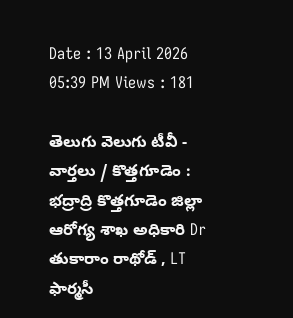Date : 13 April 2026 05:39 PM Views : 181

తెలుగు వెలుగు టీవీ - వార్తలు / కొత్తగూడెం : భద్రాద్రి కొత్తగూడెం జిల్లా ఆరోగ్య శాఖ అధికారి Dr తుకారాం రాథోడ్ , LT ఫార్మసీ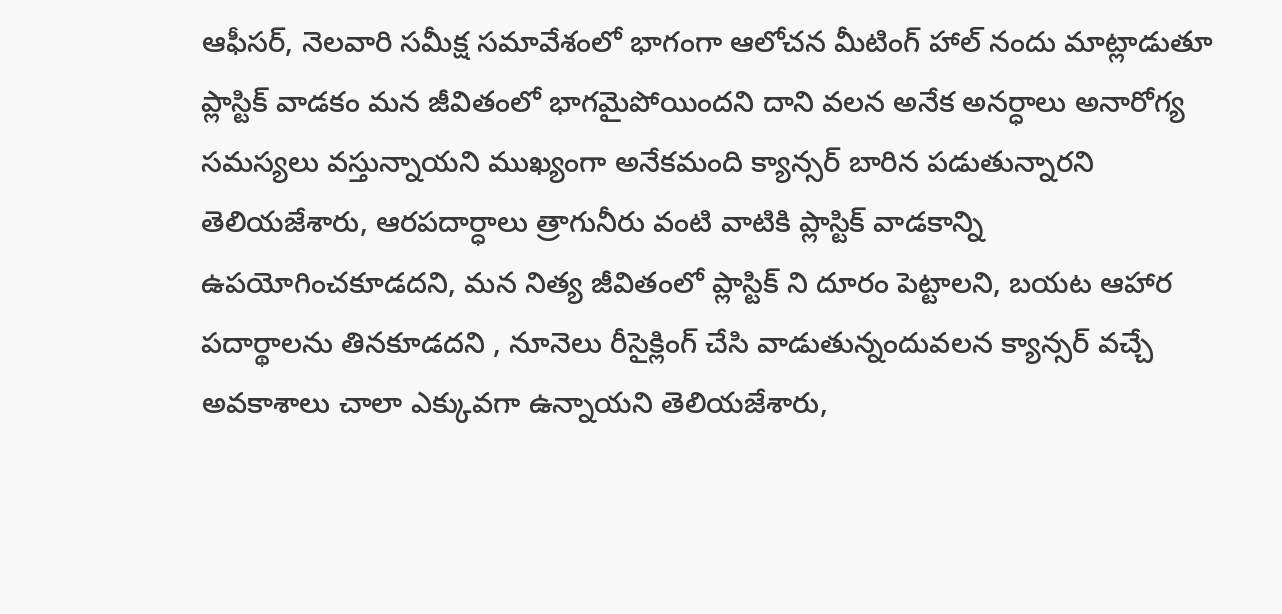ఆఫీసర్, నెలవారి సమీక్ష సమావేశంలో భాగంగా ఆలోచన మీటింగ్ హాల్ నందు మాట్లాడుతూ ప్లాస్టిక్ వాడకం మన జీవితంలో భాగమైపోయిందని దాని వలన అనేక అనర్ధాలు అనారోగ్య సమస్యలు వస్తున్నాయని ముఖ్యంగా అనేకమంది క్యాన్సర్ బారిన పడుతున్నారని తెలియజేశారు, ఆరపదార్ధాలు త్రాగునీరు వంటి వాటికి ప్లాస్టిక్ వాడకాన్ని ఉపయోగించకూడదని, మన నిత్య జీవితంలో ప్లాస్టిక్ ని దూరం పెట్టాలని, బయట ఆహార పదార్థాలను తినకూడదని , నూనెలు రీసైక్లింగ్ చేసి వాడుతున్నందువలన క్యాన్సర్ వచ్చే అవకాశాలు చాలా ఎక్కువగా ఉన్నాయని తెలియజేశారు,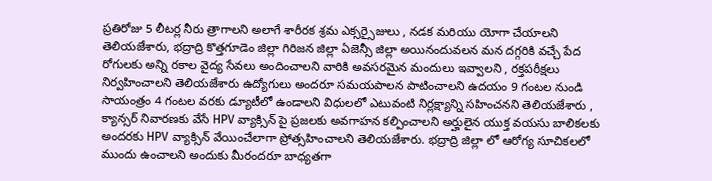ప్రతిరోజు 5 లీటర్ల నీరు త్రాగాలని అలాగే శారీరక శ్రమ ఎక్సర్సైజులు , నడక మరియు యోగా చేయాలని తెలియజేశారు, భద్రాద్రి కొత్తగూడెం జిల్లా గిరిజన జిల్లా ఏజెన్సీ జిల్లా అయినందువలన మన దగ్గరికి వచ్చే పేద రోగులకు అన్ని రకాల వైద్య సేవలు అందించాలని వారికి అవసరమైన మందులు ఇవ్వాలని , రక్తపరీక్షలు నిర్వహించాలని తెలియజేశారు ఉద్యోగులు అందరూ సమయపాలన పాటించాలని ఉదయం 9 గంటల నుండి సాయంత్రం 4 గంటల వరకు డ్యూటీలో ఉండాలని విధులలో ఎటువంటి నిర్లక్ష్యాన్ని సహించనని తెలియజేశారు , క్యాన్సర్ నివారణకు వేసే HPV వ్యాక్సిన్ పై ప్రజలకు అవగాహన కల్పించాలని అర్హులైన యుక్త వయసు బాలికలకు అందరకు HPV వ్యాక్సిన్ వేయించేలాగా ప్రోత్సహించాలని తెలియజేశారు. భద్రాద్రి జిల్లా లో ఆరోగ్య సూచికలలో ముందు ఉంచాలని అందుకు మీరందరూ బాధ్యతగా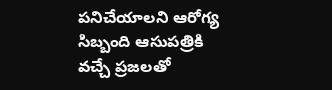పనిచేయాలని ఆరోగ్య సిబ్బంది ఆసుపత్రికి వచ్చే ప్రజలతో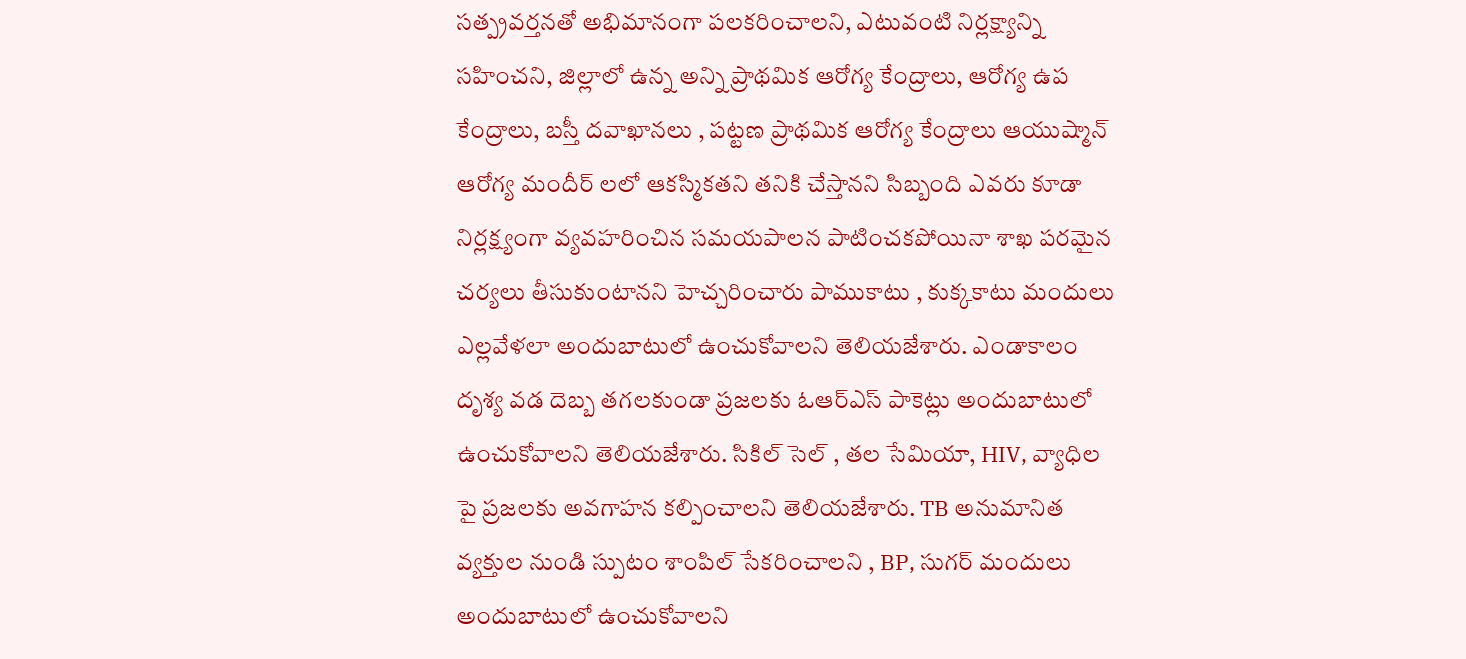సత్ప్రవర్తనతో అభిమానంగా పలకరించాలని, ఎటువంటి నిర్లక్ష్యాన్ని సహించని, జిల్లాలో ఉన్న అన్ని ప్రాథమిక ఆరోగ్య కేంద్రాలు, ఆరోగ్య ఉప కేంద్రాలు, బస్తీ దవాఖానలు , పట్టణ ప్రాథమిక ఆరోగ్య కేంద్రాలు ఆయుష్మాన్ ఆరోగ్య మందీర్ లలో ఆకస్మికతని తనికి చేస్తానని సిబ్బంది ఎవరు కూడా నిర్లక్ష్యంగా వ్యవహరించిన సమయపాలన పాటించకపోయినా శాఖ పరమైన చర్యలు తీసుకుంటానని హెచ్చరించారు పాముకాటు , కుక్కకాటు మందులు ఎల్లవేళలా అందుబాటులో ఉంచుకోవాలని తెలియజేశారు. ఎండాకాలం దృశ్య వడ దెబ్బ తగలకుండా ప్రజలకు ఓఆర్ఎస్ పాకెట్లు అందుబాటులో ఉంచుకోవాలని తెలియజేశారు. సికిల్ సెల్ , తల సేమియా, HIV, వ్యాధిల పై ప్రజలకు అవగాహన కల్పించాలని తెలియజేశారు. TB అనుమానిత వ్యక్తుల నుండి స్పుటం శాంపిల్ సేకరించాలని , BP, సుగర్ మందులు అందుబాటులో ఉంచుకోవాలని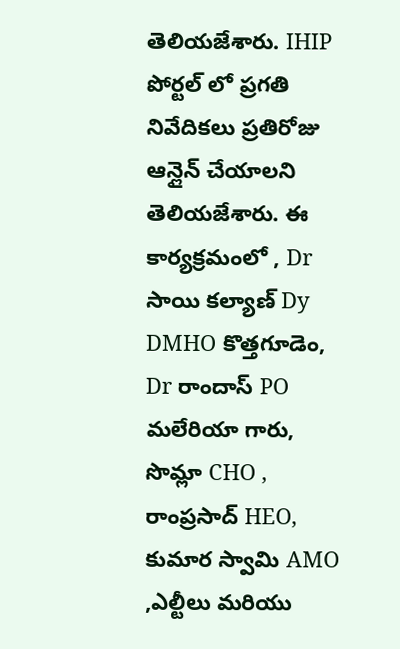తెలియజేశారు. IHIP పోర్టల్ లో ప్రగతి నివేదికలు ప్రతిరోజు ఆన్లైన్ చేయాలని తెలియజేశారు. ఈ కార్యక్రమంలో , Dr సాయి కల్యాణ్ Dy DMHO కొత్తగూడెం, Dr రాందాస్ PO మలేరియా గారు, సొమ్లా CHO , రాంప్రసాద్ HEO, కుమార స్వామి AMO ,ఎల్టీలు మరియు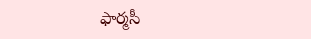ఫార్మసీ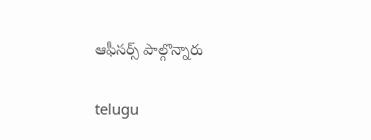ఆఫీసర్స్ పాల్గొన్నారు

telugu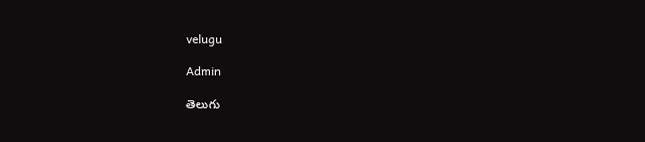velugu

Admin

తెలుగు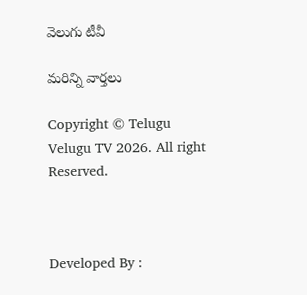వెలుగు టీవీ

మరిన్ని వార్తలు

Copyright © Telugu Velugu TV 2026. All right Reserved.



Developed By :